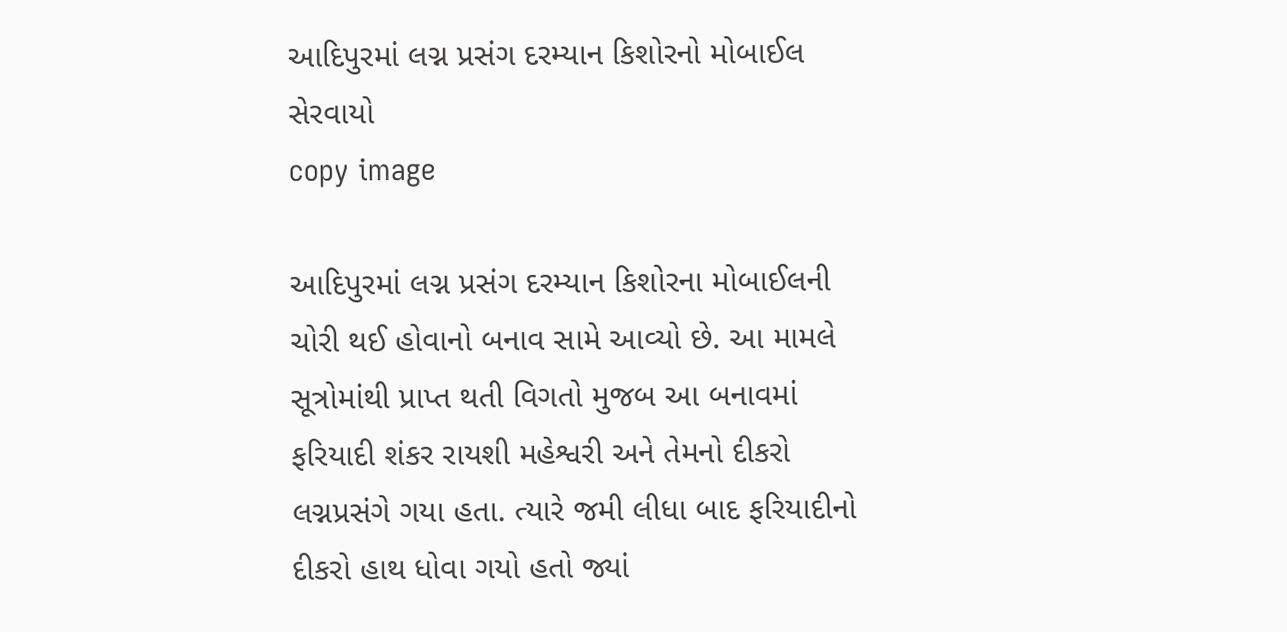આદિપુરમાં લગ્ન પ્રસંગ દરમ્યાન કિશોરનો મોબાઈલ સેરવાયો
copy image

આદિપુરમાં લગ્ન પ્રસંગ દરમ્યાન કિશોરના મોબાઈલની ચોરી થઈ હોવાનો બનાવ સામે આવ્યો છે. આ મામલે સૂત્રોમાંથી પ્રાપ્ત થતી વિગતો મુજબ આ બનાવમાં ફરિયાદી શંકર રાયશી મહેશ્વરી અને તેમનો દીકરો લગ્નપ્રસંગે ગયા હતા. ત્યારે જમી લીધા બાદ ફરિયાદીનો દીકરો હાથ ધોવા ગયો હતો જ્યાં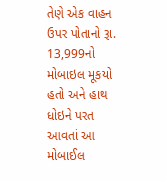તેણે એક વાહન ઉપર પોતાનો રૂા. 13,999નો મોબાઇલ મૂકયો હતો અને હાથ ધોઇને પરત આવતાં આ મોબાઈલ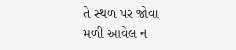તે સ્થળ પર જોવા મળી આવેલ ન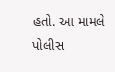હતો. આ મામલે પોલીસ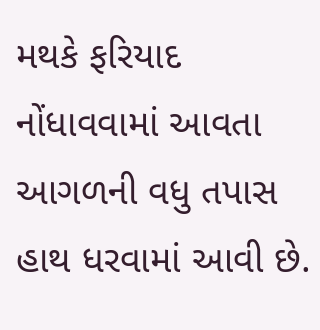મથકે ફરિયાદ નોંધાવવામાં આવતા આગળની વધુ તપાસ હાથ ધરવામાં આવી છે.